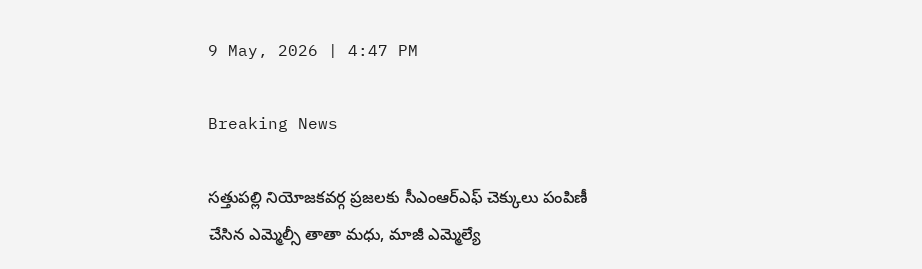9 May, 2026 | 4:47 PM

Breaking News

సత్తుపల్లి నియోజకవర్గ ప్రజలకు సీఎంఆర్ఎఫ్ చెక్కులు పంపిణీ చేసిన ఎమ్మెల్సీ తాతా మధు, మాజీ ఎమ్మెల్యే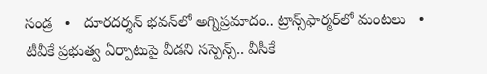సండ్ర   •   దూరదర్శన్ భవన్‌లో అగ్నిప్రమాదం.. ట్రాన్స్‌ఫార్మర్‌లో మంటలు   •   టీవీకే ప్రభుత్వ ఏర్పాటుపై వీడని సస్పెన్స్.. వీసీకే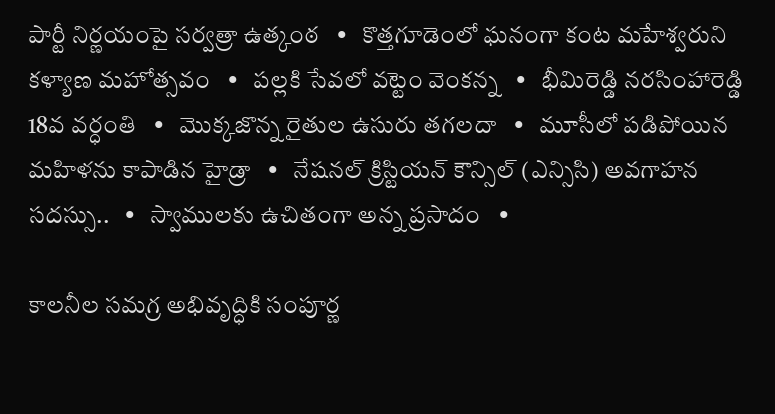పార్టీ నిర్ణయంపై సర్వత్రా ఉత్కంఠ   •   కొత్తగూడెంలో ఘనంగా కంట మహేశ్వరుని కళ్యాణ మహోత్సవం   •   పల్లకి సేవలో వట్టెం వెంకన్న   •   భీమిరెడ్డి నరసింహారెడ్డి 18వ వర్ధంతి   •   మొక్కజొన్న రైతుల ఉసురు తగలదా   •   మూసీలో పడిపోయిన మహిళను కాపాడిన హైడ్రా   •   నేషనల్ క్రిస్టియన్ కౌన్సిల్ (ఎన్సిసి) అవగాహన సదస్సు..   •   స్వాములకు ఉచితంగా అన్న ప్రసాదం   •

కాలనీల సమగ్ర అభివృద్ధికి సంపూర్ణ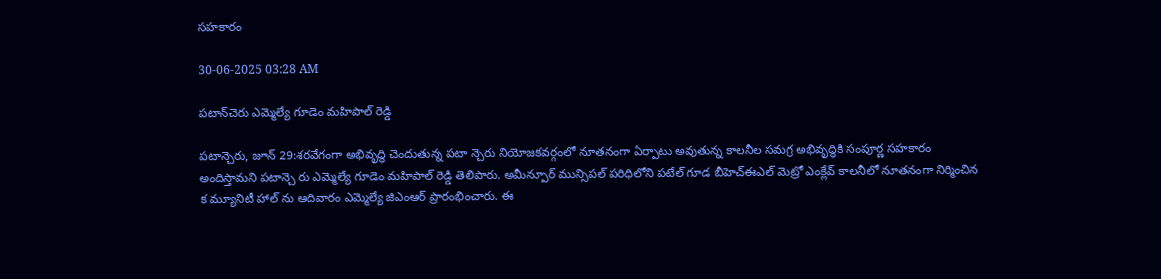సహకారం

30-06-2025 03:28 AM

పటాన్‌చెరు ఎమ్మెల్యే గూడెం మహిపాల్ రెడ్డి

పటాన్చెరు, జూన్ 29:శరవేగంగా అభివృద్ధి చెందుతున్న పటా న్చెరు నియోజకవర్గంలో నూతనంగా ఏర్పాటు అవుతున్న కాలనీల సమగ్ర అభివృద్ధికి సంపూర్ణ సహకారం అందిస్తామని పటాన్చె రు ఎమ్మెల్యే గూడెం మహిపాల్ రెడ్డి తెలిపారు. అమీన్పూర్ మున్సిపల్ పరిధిలోని పటేల్ గూడ బీహెచ్‌ఈఎల్ మెట్రో ఎంక్లేవ్ కాలనీలో నూతనంగా నిర్మించిన క మ్యూనిటీ హాల్ ను ఆదివారం ఎమ్మెల్యే జిఎంఆర్ ప్రారంభించారు. ఈ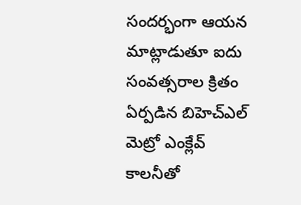సందర్భంగా ఆయన మాట్లాడుతూ ఐదు సంవత్సరాల క్రితం ఏర్పడిన బిహెచ్‌ఎల్ మెట్రో ఎంక్లేవ్ కాలనీతో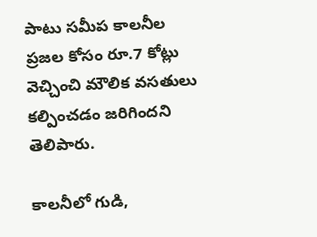పాటు సమీప కాలనీల ప్రజల కోసం రూ.7 కోట్లు వెచ్చించి మౌలిక వసతులు కల్పించడం జరిగిందని తెలిపారు.

కాలనీలో గుడి,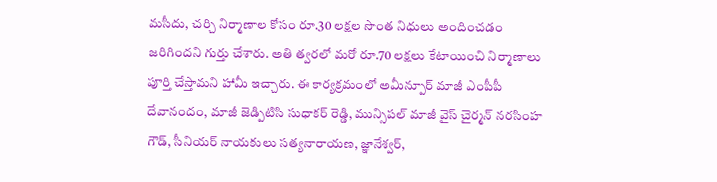మసీదు, చర్చి నిర్మాణాల కోసం రూ.30 లక్షల సొంత నిధులు అందించడం జరిగిందని గుర్తు చేశారు. అతి త్వరలో మరో రూ.70 లక్షలు కేటాయించి నిర్మాణాలు పూర్తి చేస్తామని హామీ ఇచ్చారు. ఈ కార్యక్రమంలో అమీన్పూర్ మాజీ ఎంపీపీ దేవానందం, మాజీ జెడ్పిటిసి సుధాకర్ రెడ్డి, మున్సిపల్ మాజీ వైస్ చైర్మన్ నరసింహ గౌడ్, సీనియర్ నాయకులు సత్యనారాయణ, జ్ఞానేశ్వర్,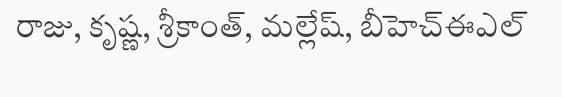రాజు, కృష్ణ, శ్రీకాంత్, మల్లేష్, బీహెచ్‌ఈఎల్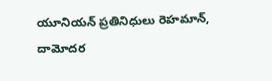యూనియన్ ప్రతినిధులు రెహమాన్, దామోదర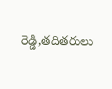రెడ్డి,తదితరులు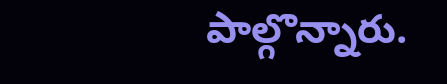పాల్గొన్నారు.